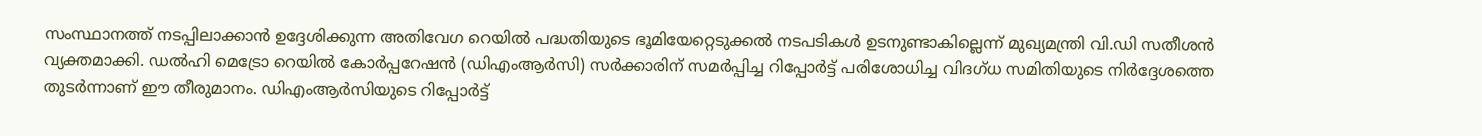സംസ്ഥാനത്ത് നടപ്പിലാക്കാൻ ഉദ്ദേശിക്കുന്ന അതിവേഗ റെയിൽ പദ്ധതിയുടെ ഭൂമിയേറ്റെടുക്കൽ നടപടികൾ ഉടനുണ്ടാകില്ലെന്ന് മുഖ്യമന്ത്രി വി.ഡി സതീശൻ വ്യക്തമാക്കി. ഡൽഹി മെട്രോ റെയിൽ കോർപ്പറേഷൻ (ഡിഎംആർസി) സർക്കാരിന് സമർപ്പിച്ച റിപ്പോർട്ട് പരിശോധിച്ച വിദഗ്ധ സമിതിയുടെ നിർദ്ദേശത്തെ തുടർന്നാണ് ഈ തീരുമാനം. ഡിഎംആർസിയുടെ റിപ്പോർട്ട്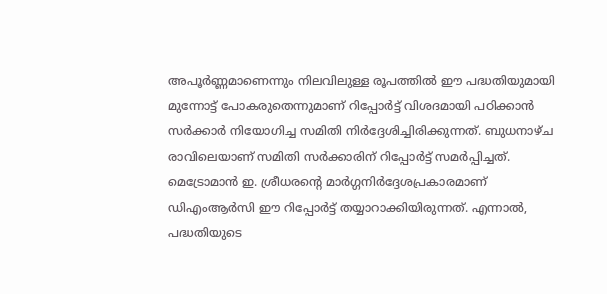അപൂർണ്ണമാണെന്നും നിലവിലുള്ള രൂപത്തിൽ ഈ പദ്ധതിയുമായി മുന്നോട്ട് പോകരുതെന്നുമാണ് റിപ്പോർട്ട് വിശദമായി പഠിക്കാൻ സർക്കാർ നിയോഗിച്ച സമിതി നിർദ്ദേശിച്ചിരിക്കുന്നത്. ബുധനാഴ്ച രാവിലെയാണ് സമിതി സർക്കാരിന് റിപ്പോർട്ട് സമർപ്പിച്ചത്.
മെട്രോമാൻ ഇ. ശ്രീധരന്റെ മാർഗ്ഗനിർദ്ദേശപ്രകാരമാണ് ഡിഎംആർസി ഈ റിപ്പോർട്ട് തയ്യാറാക്കിയിരുന്നത്. എന്നാൽ, പദ്ധതിയുടെ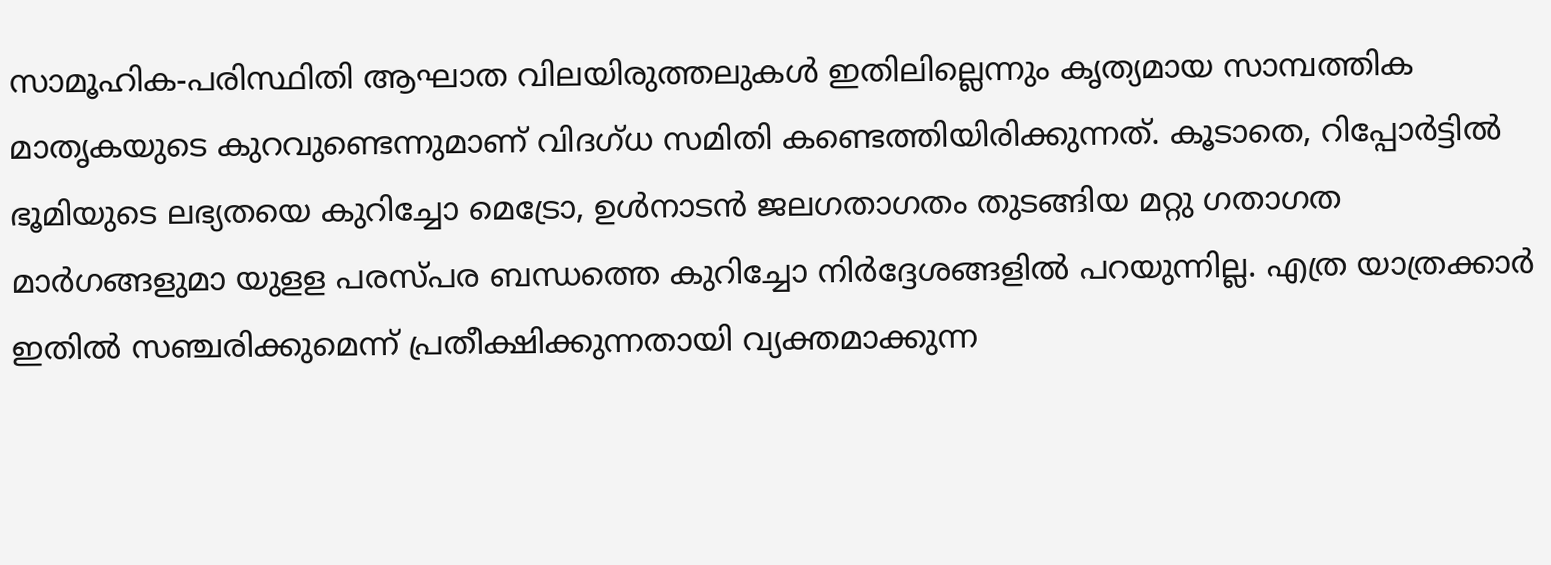സാമൂഹിക-പരിസ്ഥിതി ആഘാത വിലയിരുത്തലുകൾ ഇതിലില്ലെന്നും കൃത്യമായ സാമ്പത്തിക മാതൃകയുടെ കുറവുണ്ടെന്നുമാണ് വിദഗ്ധ സമിതി കണ്ടെത്തിയിരിക്കുന്നത്. കൂടാതെ, റിപ്പോർട്ടിൽ ഭൂമിയുടെ ലഭ്യതയെ കുറിച്ചോ മെട്രോ, ഉൾനാടൻ ജലഗതാഗതം തുടങ്ങിയ മറ്റു ഗതാഗത മാർഗങ്ങളുമാ യുളള പരസ്പര ബന്ധത്തെ കുറിച്ചോ നിർദ്ദേശങ്ങളിൽ പറയുന്നില്ല. എത്ര യാത്രക്കാർ ഇതിൽ സഞ്ചരിക്കുമെന്ന് പ്രതീക്ഷിക്കുന്നതായി വ്യക്തമാക്കുന്ന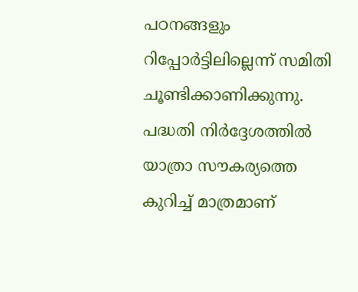പഠനങ്ങളും റിപ്പോർട്ടിലില്ലെന്ന് സമിതി ചൂണ്ടിക്കാണിക്കുന്നു.
പദ്ധതി നിർദ്ദേശത്തിൽ യാത്രാ സൗകര്യത്തെ കുറിച്ച് മാത്രമാണ്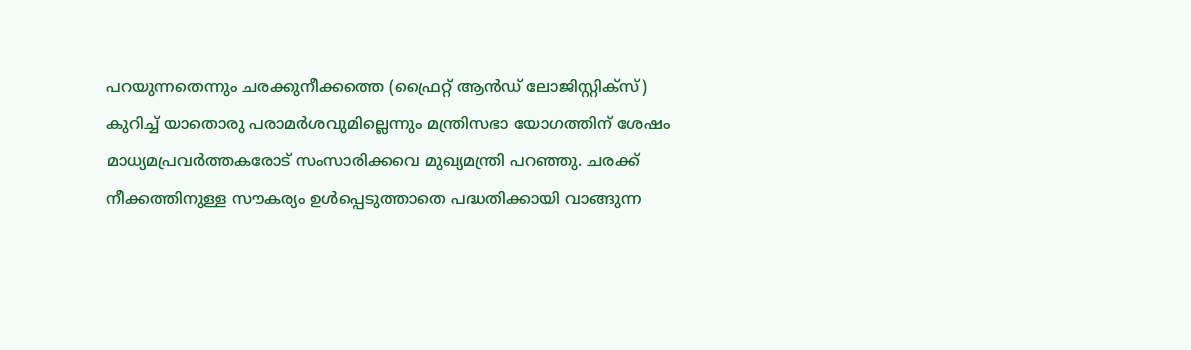പറയുന്നതെന്നും ചരക്കുനീക്കത്തെ (ഫ്രൈറ്റ് ആൻഡ് ലോജിസ്റ്റിക്സ്) കുറിച്ച് യാതൊരു പരാമർശവുമില്ലെന്നും മന്ത്രിസഭാ യോഗത്തിന് ശേഷം മാധ്യമപ്രവർത്തകരോട് സംസാരിക്കവെ മുഖ്യമന്ത്രി പറഞ്ഞു. ചരക്ക് നീക്കത്തിനുള്ള സൗകര്യം ഉൾപ്പെടുത്താതെ പദ്ധതിക്കായി വാങ്ങുന്ന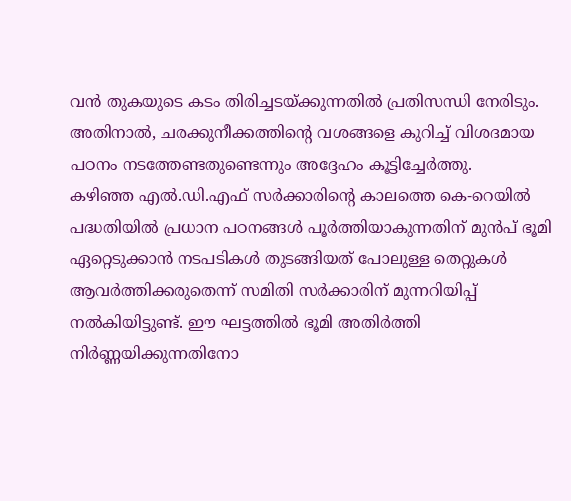വൻ തുകയുടെ കടം തിരിച്ചടയ്ക്കുന്നതിൽ പ്രതിസന്ധി നേരിടും. അതിനാൽ, ചരക്കുനീക്കത്തിന്റെ വശങ്ങളെ കുറിച്ച് വിശദമായ പഠനം നടത്തേണ്ടതുണ്ടെന്നും അദ്ദേഹം കൂട്ടിച്ചേർത്തു.
കഴിഞ്ഞ എൽ.ഡി.എഫ് സർക്കാരിന്റെ കാലത്തെ കെ-റെയിൽ പദ്ധതിയിൽ പ്രധാന പഠനങ്ങൾ പൂർത്തിയാകുന്നതിന് മുൻപ് ഭൂമി ഏറ്റെടുക്കാൻ നടപടികൾ തുടങ്ങിയത് പോലുള്ള തെറ്റുകൾ ആവർത്തിക്കരുതെന്ന് സമിതി സർക്കാരിന് മുന്നറിയിപ്പ് നൽകിയിട്ടുണ്ട്. ഈ ഘട്ടത്തിൽ ഭൂമി അതിർത്തി നിർണ്ണയിക്കുന്നതിനോ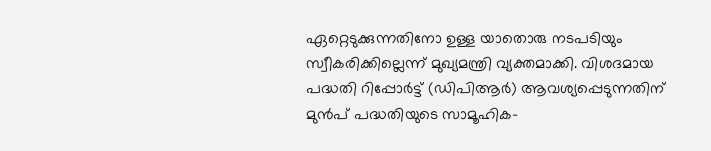ഏറ്റെടുക്കുന്നതിനോ ഉള്ള യാതൊരു നടപടിയും സ്വീകരിക്കില്ലെന്ന് മുഖ്യമന്ത്രി വ്യക്തമാക്കി. വിശദമായ പദ്ധതി റിപ്പോർട്ട് (ഡിപിആർ) ആവശ്യപ്പെടുന്നതിന് മുൻപ് പദ്ധതിയുടെ സാമൂഹിക-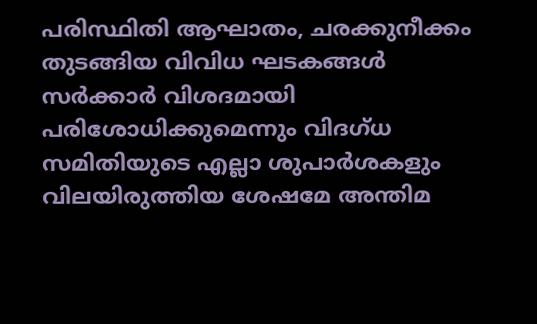പരിസ്ഥിതി ആഘാതം, ചരക്കുനീക്കം തുടങ്ങിയ വിവിധ ഘടകങ്ങൾ സർക്കാർ വിശദമായി പരിശോധിക്കുമെന്നും വിദഗ്ധ സമിതിയുടെ എല്ലാ ശുപാർശകളും വിലയിരുത്തിയ ശേഷമേ അന്തിമ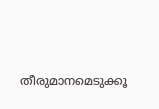തീരുമാനമെടുക്കൂ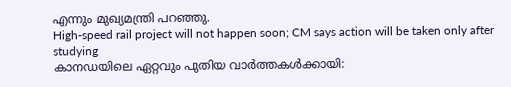എന്നും മുഖ്യമന്ത്രി പറഞ്ഞു.
High-speed rail project will not happen soon; CM says action will be taken only after studying
കാനഡയിലെ ഏറ്റവും പുതിയ വാർത്തകൾക്കായി: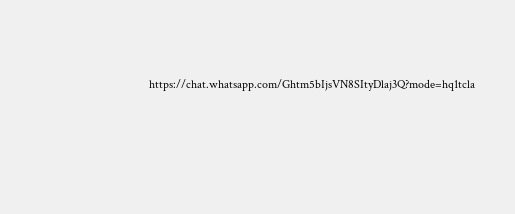https://chat.whatsapp.com/Ghtm5bIjsVN8SItyDlaj3Q?mode=hq1tcla